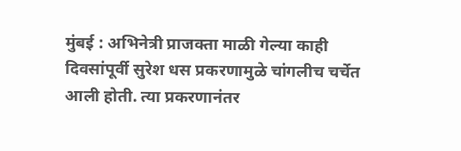मुंबई : अभिनेत्री प्राजक्ता माळी गेल्या काही दिवसांपूर्वी सुरेश धस प्रकरणामुळे चांगलीच चर्चेत आली होती. त्या प्रकरणानंतर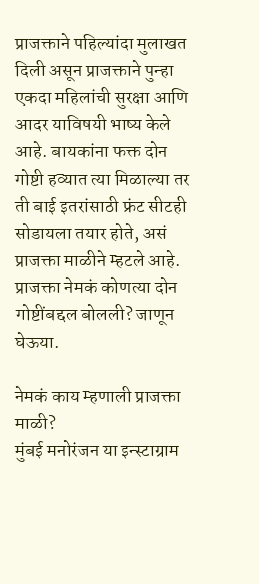प्राजक्ताने पहिल्यांदा मुलाखत दिली असून प्राजक्ताने पुन्हा एकदा महिलांची सुरक्षा आणि आदर याविषयी भाष्य केले आहे. बायकांना फक्त दोन गोष्टी हव्यात त्या मिळाल्या तर ती बाई इतरांसाठी फ्रंट सीटही सोडायला तयार होते, असं प्राजक्ता माळीने म्हटले आहे. प्राजक्ता नेमकं कोणत्या दोन गोष्टींबद्दल बोलली? जाणून घेऊया.

नेमकं काय म्हणाली प्राजक्ता माळी?
मुंबई मनोरंजन या इन्स्टाग्राम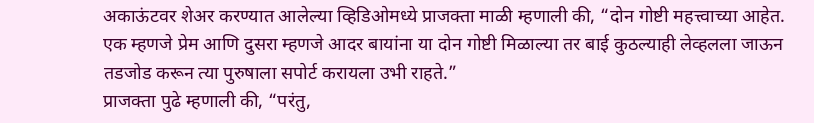अकाऊंटवर शेअर करण्यात आलेल्या व्हिडिओमध्ये प्राजक्ता माळी म्हणाली की, “दोन गोष्टी महत्त्वाच्या आहेत. एक म्हणजे प्रेम आणि दुसरा म्हणजे आदर बायांना या दोन गोष्टी मिळाल्या तर बाई कुठल्याही लेव्हलला जाऊन तडजोड करून त्या पुरुषाला सपोर्ट करायला उभी राहते.”
प्राजक्ता पुढे म्हणाली की, “परंतु,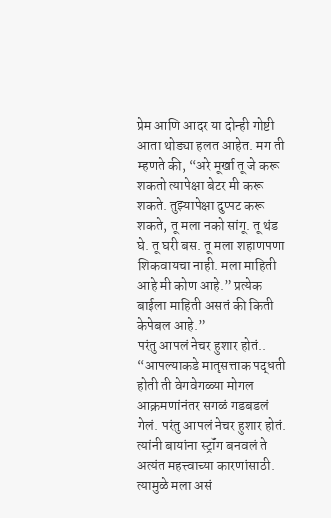प्रेम आणि आदर या दोन्ही गोष्टी आता थोड्या हलत आहेत. मग ती म्हणते की, “अरे मूर्खा तू जे करू शकतो त्यापेक्षा बेटर मी करू शकते. तुझ्यापेक्षा दुप्पट करू शकते, तू मला नको सांगू. तू थंड घे. तू घरी बस. तू मला शहाणपणा शिकवायचा नाही. मला माहिती आहे मी कोण आहे.” प्रत्येक बाईला माहिती असतं की किती केपेबल आहे.”
परंतु आपलं नेचर हुशार होतं..
“आपल्याकडे मातृसत्ताक पद्धती होती ती वेगवेगळ्या मोगल आक्रमणांनंतर सगळं गडबडलं गेलं. परंतु आपलं नेचर हुशार होतं. त्यांनी बायांना स्ट्रॉंग बनवलं ते अत्यंत महत्त्वाच्या कारणांसाठी. त्यामुळे मला असं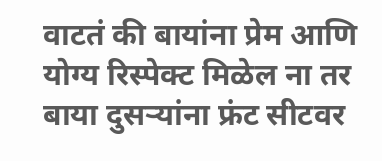वाटतं की बायांना प्रेम आणि योग्य रिस्पेक्ट मिळेल ना तर बाया दुसऱ्यांना फ्रंट सीटवर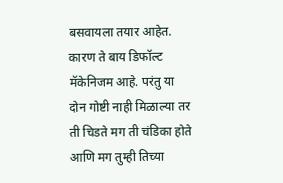बसवायला तयार आहेत. कारण ते बाय डिफॉल्ट मॅकेनिजम आहे. परंतु या दोन गोष्टी नाही मिळाल्या तर ती चिडते मग ती चंडिका होते आणि मग तुम्ही तिच्या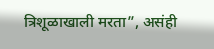त्रिशूळाखाली मरता”, असंही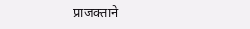प्राजक्ताने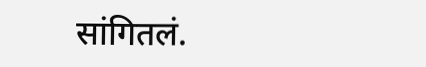सांगितलं.